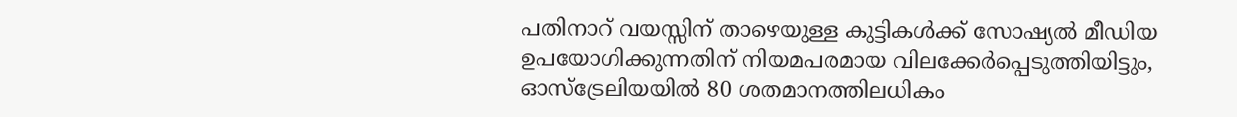പതിനാറ് വയസ്സിന് താഴെയുള്ള കുട്ടികൾക്ക് സോഷ്യൽ മീഡിയ ഉപയോഗിക്കുന്നതിന് നിയമപരമായ വിലക്കേർപ്പെടുത്തിയിട്ടും, ഓസ്ട്രേലിയയിൽ 80 ശതമാനത്തിലധികം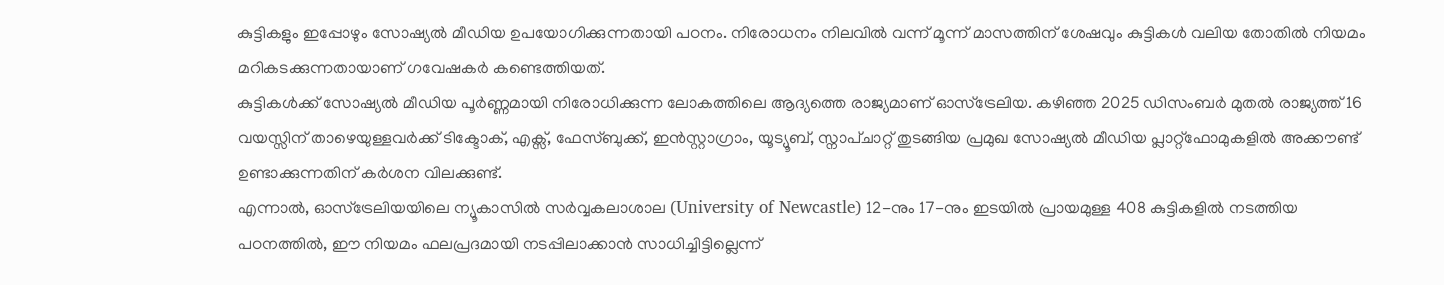കുട്ടികളും ഇപ്പോഴും സോഷ്യൽ മീഡിയ ഉപയോഗിക്കുന്നതായി പഠനം. നിരോധനം നിലവിൽ വന്ന് മൂന്ന് മാസത്തിന് ശേഷവും കുട്ടികൾ വലിയ തോതിൽ നിയമം മറികടക്കുന്നതായാണ് ഗവേഷകർ കണ്ടെത്തിയത്.
കുട്ടികൾക്ക് സോഷ്യൽ മീഡിയ പൂർണ്ണമായി നിരോധിക്കുന്ന ലോകത്തിലെ ആദ്യത്തെ രാജ്യമാണ് ഓസ്ട്രേലിയ. കഴിഞ്ഞ 2025 ഡിസംബർ മുതൽ രാജ്യത്ത് 16 വയസ്സിന് താഴെയുള്ളവർക്ക് ടിക്ടോക്, എക്സ്, ഫേസ്ബുക്ക്, ഇൻസ്റ്റാഗ്രാം, യൂട്യൂബ്, സ്നാപ്ചാറ്റ് തുടങ്ങിയ പ്രമുഖ സോഷ്യൽ മീഡിയ പ്ലാറ്റ്ഫോമുകളിൽ അക്കൗണ്ട് ഉണ്ടാക്കുന്നതിന് കർശന വിലക്കുണ്ട്.
എന്നാൽ, ഓസ്ട്രേലിയയിലെ ന്യൂകാസിൽ സർവ്വകലാശാല (University of Newcastle) 12-നും 17-നും ഇടയിൽ പ്രായമുള്ള 408 കുട്ടികളിൽ നടത്തിയ പഠനത്തിൽ, ഈ നിയമം ഫലപ്രദമായി നടപ്പിലാക്കാൻ സാധിച്ചിട്ടില്ലെന്ന്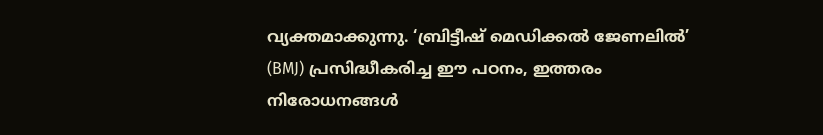വ്യക്തമാക്കുന്നു. ‘ബ്രിട്ടീഷ് മെഡിക്കൽ ജേണലിൽ’ (BMJ) പ്രസിദ്ധീകരിച്ച ഈ പഠനം, ഇത്തരം നിരോധനങ്ങൾ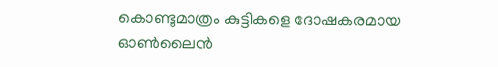കൊണ്ടുമാത്രം കുട്ടികളെ ദോഷകരമായ ഓൺലൈൻ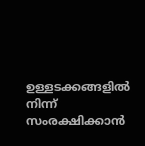ഉള്ളടക്കങ്ങളിൽ നിന്ന് സംരക്ഷിക്കാൻ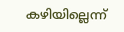കഴിയില്ലെന്ന്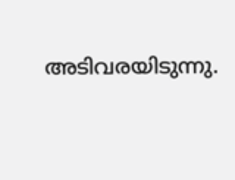അടിവരയിടുന്നു.